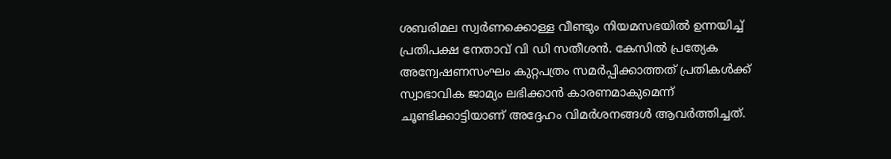ശബരിമല സ്വര്‍ണക്കൊള്ള വീണ്ടും നിയമസഭയില്‍ ഉന്നയിച്ച് പ്രതിപക്ഷ നേതാവ് വി ഡി സതീശന്‍. കേസില്‍ പ്രത്യേക അന്വേഷണസംഘം കുറ്റപത്രം സമര്‍പ്പിക്കാത്തത് പ്രതികള്‍ക്ക് സ്വാഭാവിക ജാമ്യം ലഭിക്കാന്‍ കാരണമാകുമെന്ന് ചൂണ്ടിക്കാട്ടിയാണ് അദ്ദേഹം വിമര്‍ശനങ്ങള്‍ ആവര്‍ത്തിച്ചത്.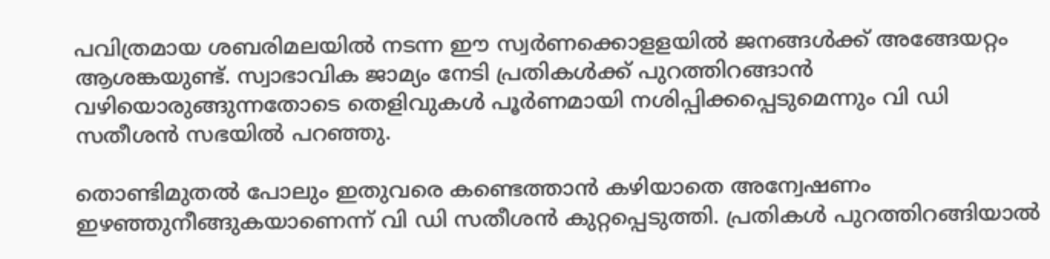പവിത്രമായ ശബരിമലയില്‍ നടന്ന ഈ സ്വര്‍ണക്കൊളളയില്‍ ജനങ്ങള്‍ക്ക് അങ്ങേയറ്റം ആശങ്കയുണ്ട്. സ്വാഭാവിക ജാമ്യം നേടി പ്രതികള്‍ക്ക് പുറത്തിറങ്ങാന്‍ വഴിയൊരുങ്ങുന്നതോടെ തെളിവുകള്‍ പൂര്‍ണമായി നശിപ്പിക്കപ്പെടുമെന്നും വി ഡി സതീശന്‍ സഭയില്‍ പറഞ്ഞു.

തൊണ്ടിമുതല്‍ പോലും ഇതുവരെ കണ്ടെത്താന്‍ കഴിയാതെ അന്വേഷണം ഇഴഞ്ഞുനീങ്ങുകയാണെന്ന് വി ഡി സതീശന്‍ കുറ്റപ്പെടുത്തി. പ്രതികള്‍ പുറത്തിറങ്ങിയാല്‍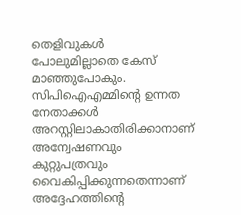തെളിവുകള്‍ പോലുമില്ലാതെ കേസ് മാഞ്ഞുപോകും. സിപിഐഎമ്മിന്റെ ഉന്നത നേതാക്കള്‍ അറസ്റ്റിലാകാതിരിക്കാനാണ് അന്വേഷണവും കുറ്റുപത്രവും വൈകിപ്പിക്കുന്നതെന്നാണ് അദ്ദേഹത്തിന്റെ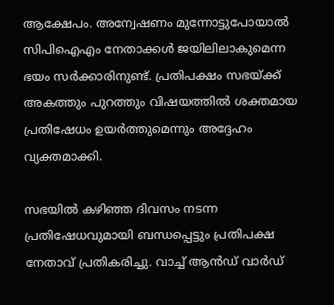ആക്ഷേപം. അന്വേഷണം മുന്നോട്ടുപോയാല്‍ സിപിഐഎം നേതാക്കള്‍ ജയിലിലാകുമെന്ന ഭയം സര്‍ക്കാരിനുണ്ട്. പ്രതിപക്ഷം സഭയ്ക്ക് അകത്തും പുറത്തും വിഷയത്തില്‍ ശക്തമായ പ്രതിഷേധം ഉയര്‍ത്തുമെന്നും അദ്ദേഹം വ്യക്തമാക്കി.

സഭയില്‍ കഴിഞ്ഞ ദിവസം നടന്ന പ്രതിഷേധവുമായി ബന്ധപ്പെട്ടും പ്രതിപക്ഷ നേതാവ് പ്രതികരിച്ചു. വാച്ച് ആന്‍ഡ് വാര്‍ഡ്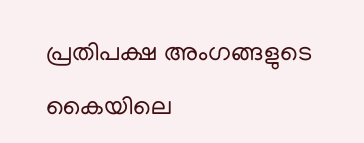പ്രതിപക്ഷ അംഗങ്ങളുടെ കൈയിലെ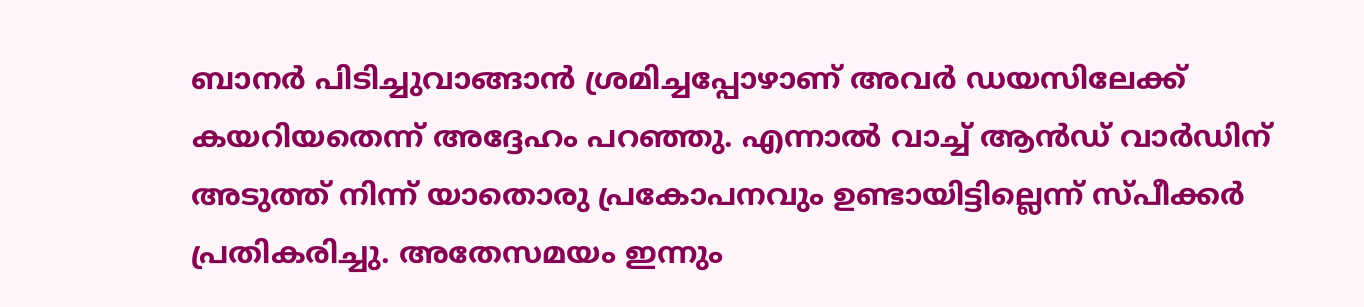ബാനര്‍ പിടിച്ചുവാങ്ങാന്‍ ശ്രമിച്ചപ്പോഴാണ് അവര്‍ ഡയസിലേക്ക് കയറിയതെന്ന് അദ്ദേഹം പറഞ്ഞു. എന്നാല്‍ വാച്ച് ആന്‍ഡ് വാര്‍ഡിന് അടുത്ത് നിന്ന് യാതൊരു പ്രകോപനവും ഉണ്ടായിട്ടില്ലെന്ന് സ്പീക്കര്‍ പ്രതികരിച്ചു. അതേസമയം ഇന്നും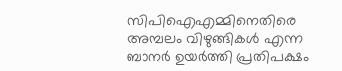സിപിഐഎമ്മിനെതിരെ അമ്പലം വിഴുങ്ങികള്‍ എന്ന ബാനര്‍ ഉയര്‍ത്തി പ്രതിപക്ഷം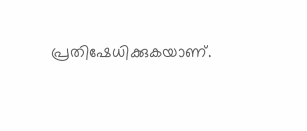പ്രതിഷേധിക്കുകയാണ്.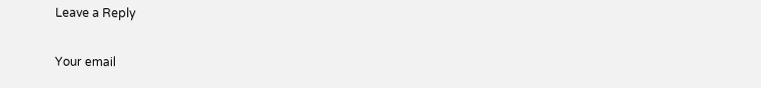Leave a Reply

Your email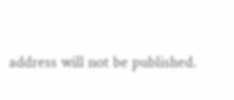address will not be published.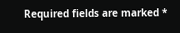Required fields are marked *